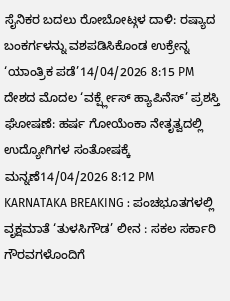ಸೈನಿಕರ ಬದಲು ರೋಬೋಟ್ಗಳ ದಾಳಿ: ರಷ್ಯಾದ ಬಂಕರ್ಗಳನ್ನು ವಶಪಡಿಸಿಕೊಂಡ ಉಕ್ರೇನ್ನ ‘ಯಾಂತ್ರಿಕ ಪಡೆ’14/04/2026 8:15 PM
ದೇಶದ ಮೊದಲ ‘ವರ್ಕ್ಪ್ಲೇಸ್ ಹ್ಯಾಪಿನೆಸ್’ ಪ್ರಶಸ್ತಿ ಘೋಷಣೆ: ಹರ್ಷ ಗೋಯೆಂಕಾ ನೇತೃತ್ವದಲ್ಲಿ ಉದ್ಯೋಗಿಗಳ ಸಂತೋಷಕ್ಕೆ ಮನ್ನಣೆ14/04/2026 8:12 PM
KARNATAKA BREAKING : ಪಂಚಭೂತಗಳಲ್ಲಿ ವೃಕ್ಷಮಾತೆ ‘ತುಳಸಿಗೌಡ’ ಲೀನ : ಸಕಲ ಸರ್ಕಾರಿ ಗೌರವಗಳೊಂದಿಗೆ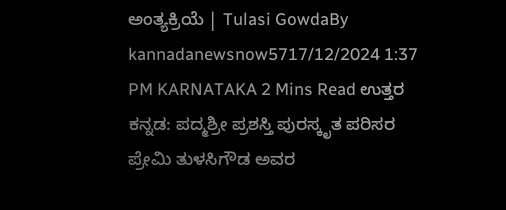ಅಂತ್ಯಕ್ರಿಯೆ | Tulasi GowdaBy kannadanewsnow5717/12/2024 1:37 PM KARNATAKA 2 Mins Read ಉತ್ತರ ಕನ್ನಡ: ಪದ್ಮಶ್ರೀ ಪ್ರಶಸ್ತಿ ಪುರಸ್ಕೃತ ಪರಿಸರ ಪ್ರೇಮಿ ತುಳಸಿಗೌಡ ಅವರ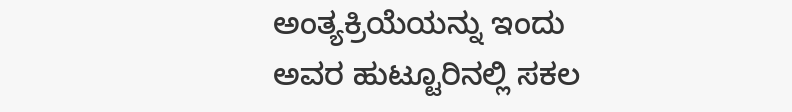ಅಂತ್ಯಕ್ರಿಯೆಯನ್ನು ಇಂದು ಅವರ ಹುಟ್ಟೂರಿನಲ್ಲಿ ಸಕಲ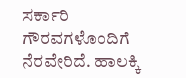ಸರ್ಕಾರಿ ಗೌರವಗಳೊಂದಿಗೆ ನೆರವೇರಿದೆ. ಹಾಲಕ್ಕಿ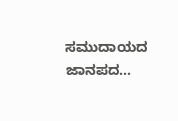ಸಮುದಾಯದ ಜಾನಪದ…